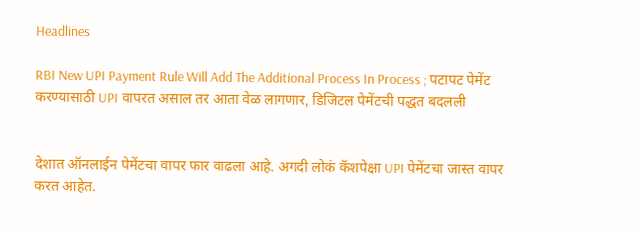Headlines

RBI New UPI Payment Rule Will Add The Additional Process In Process ; पटापट पेमेंट करण्यासाठी UPI वापरत असाल तर आता वेळ लागणार, डिजिटल पेमेंटची पद्धत बदलली


देशात ऑनलाईन पेमेंटचा वापर फार वाढला आहे. अगदी लोकं कॅशपेक्षा UPI पेमेंटचा जास्त वापर करत आहेत.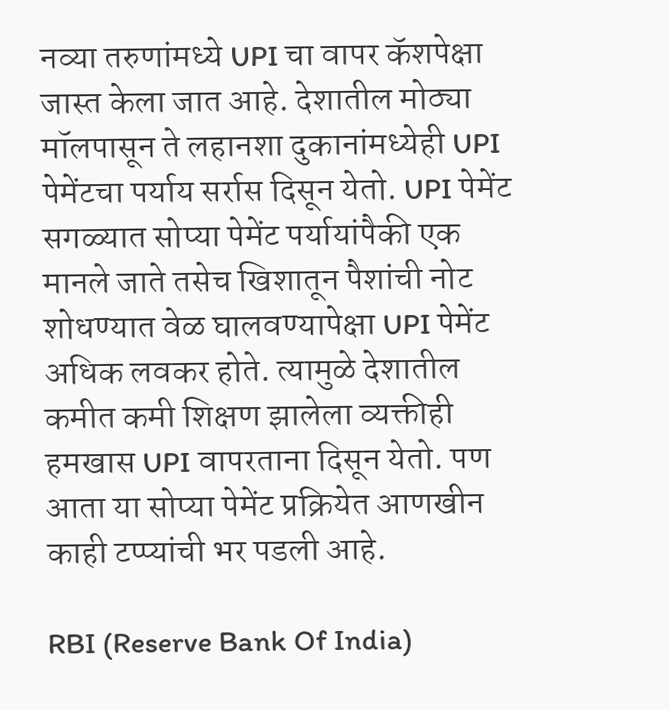नव्या तरुणांमध्ये UPI चा वापर कॅशपेक्षा जास्त केला जात आहे. देशातील मोठ्या मॉलपासून ते लहानशा दुकानांमध्येही UPI पेमेंटचा पर्याय सर्रास दिसून येतो. UPI पेमेंट सगळ्यात सोप्या पेमेंट पर्यायांपैकी एक मानले जाते तसेच खिशातून पैशांची नोट शोधण्यात वेळ घालवण्यापेक्षा UPI पेमेंट अधिक लवकर होते. त्यामुळे देशातील कमीत कमी शिक्षण झालेला व्यक्तीही हमखास UPI वापरताना दिसून येतो. पण आता या सोप्या पेमेंट प्रक्रियेत आणखीन काही टप्प्यांची भर पडली आहे.

RBI (Reserve Bank Of India)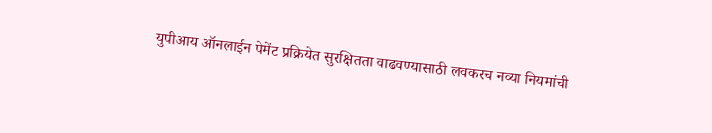युपीआय ऑनलाईन पेमेंट प्रक्रियेत सुरक्षितता वाढवण्यासाठी लवकरच नव्या नियमांची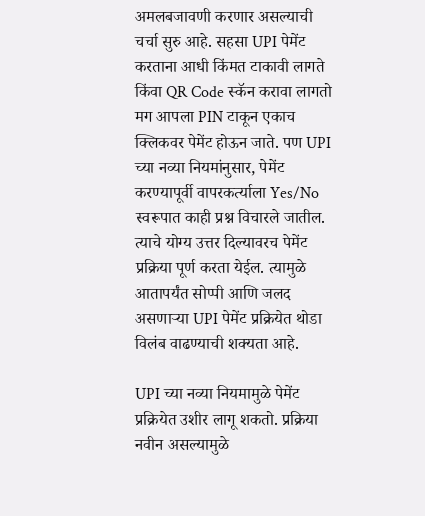अमलबजावणी करणार असल्याची चर्चा सुरु आहे. सहसा UPI पेमेंट करताना आधी किंमत टाकावी लागते किंवा QR Code स्कॅन करावा लागतो मग आपला PIN टाकून एकाच क्लिकवर पेमेंट होऊन जाते. पण UPI च्या नव्या नियमांनुसार, पेमेंट करण्यापूर्वी वापरकर्त्याला Yes/No स्वरूपात काही प्रश्न विचारले जातील. त्याचे योग्य उत्तर दिल्यावरच पेमेंट प्रक्रिया पूर्ण करता येईल. त्यामुळे आतापर्यंत सोप्पी आणि जलद असणाऱ्या UPI पेमेंट प्रक्रियेत थोडा विलंब वाढण्याची शक्यता आहे.

UPI च्या नव्या नियमामुळे पेमेंट प्रक्रियेत उशीर लागू शकतो. प्रक्रिया नवीन असल्यामुळे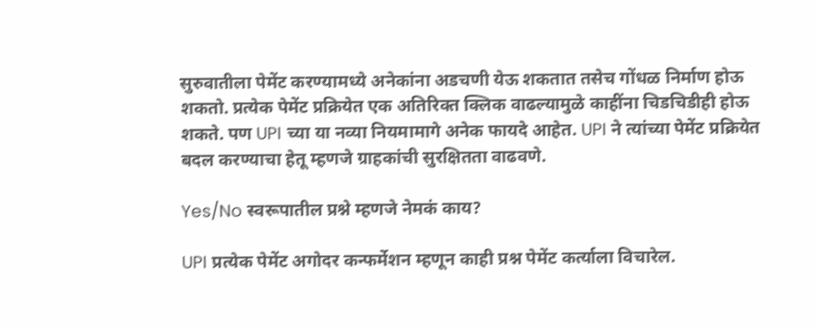सुरुवातीला पेमेंट करण्यामध्ये अनेकांना अडचणी येऊ शकतात तसेच गोंधळ निर्माण होऊ शकतो. प्रत्येक पेमेंट प्रक्रियेत एक अतिरिक्त क्लिक वाढल्यामुळे काहींना चिडचिडीही होऊ शकते. पण UPI च्या या नव्या नियमामागे अनेक फायदे आहेत. UPI ने त्यांच्या पेमेंट प्रक्रियेत बदल करण्याचा हेतू म्हणजे ग्राहकांची सुरक्षितता वाढवणे.

Yes/No स्वरूपातील प्रश्ने म्हणजे नेमकं काय?

UPI प्रत्येक पेमेंट अगोदर कन्फर्मेशन म्हणून काही प्रश्न पेमेंट कर्त्याला विचारेल.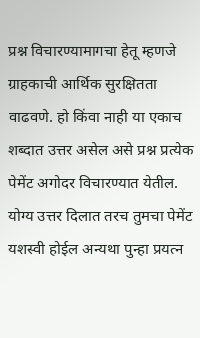प्रश्न विचारण्यामागचा हेतू म्हणजे ग्राहकाची आर्थिक सुरक्षितता वाढवणे. हो किंवा नाही या एकाच शब्दात उत्तर असेल असे प्रश्न प्रत्येक पेमेंट अगोदर विचारण्यात येतील. योग्य उत्तर दिलात तरच तुमचा पेमेंट यशस्वी होईल अन्यथा पुन्हा प्रयत्न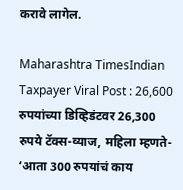करावे लागेल.

Maharashtra TimesIndian Taxpayer Viral Post : 26,600 रुपयांच्या डिव्हिडंटवर 26,300 रुपये टॅक्स-व्याज, महिला म्हणते- ‘आता 300 रुपयांचं काय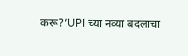करू?’UPI च्या नव्या बदलाचा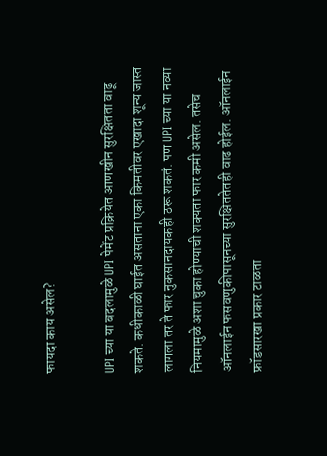फायदा काय असेल?

UPI च्या या बदलामुळे UPI पेमेंट प्रक्रियेत आणखीन सुरक्षितता वाढू शकते. कधीकाळी घाईत असताना एका किमतीवर एखादा शून्य जास्त लागला तर ते फार नुकसानदायकही ठरू शकतं. पण UPI च्या या नव्या नियमामुळे अशा चुका होण्याची शक्यता फार कमी असेल. तसेच ऑनलाईन फसवणुकीपासूनच्या सुरक्षिततेतही वाढ होईल. ऑनलाईन फ्रॉडसारखा प्रकार टाळता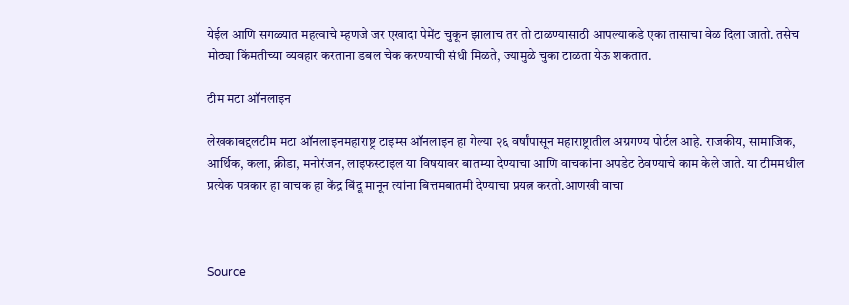येईल आणि सगळ्यात महत्वाचे म्हणजे जर एखादा पेमेंट चुकून झालाच तर तो टाळण्यासाठी आपल्याकडे एका तासाचा वेळ दिला जातो. तसेच मोठ्या किंमतीच्या व्यवहार करताना डबल चेक करण्याची संधी मिळते, ज्यामुळे चुका टाळता येऊ शकतात.

टीम मटा ऑनलाइन

लेखकाबद्दलटीम मटा ऑनलाइनमहाराष्ट्र टाइम्स ऑनलाइन हा गेल्या २६ वर्षांपासून महाराष्ट्रातील अग्रगण्य पोर्टल आहे. राजकीय, सामाजिक, आर्थिक, कला, क्रीडा, मनोरंजन, लाइफस्टाइल या विषयावर बातम्या देण्याचा आणि वाचकांना अपडेट ठेवण्याचे काम केले जाते. या टीममधील प्रत्येक पत्रकार हा वाचक हा केंद्र बिंदू मानून त्यांना बित्तमबातमी देण्याचा प्रयत्न करतो.आणखी वाचा



Source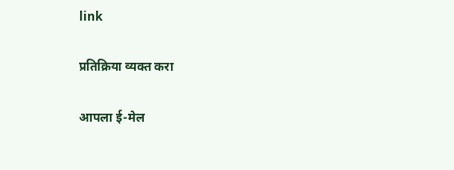link

प्रतिक्रिया व्यक्त करा

आपला ई-मेल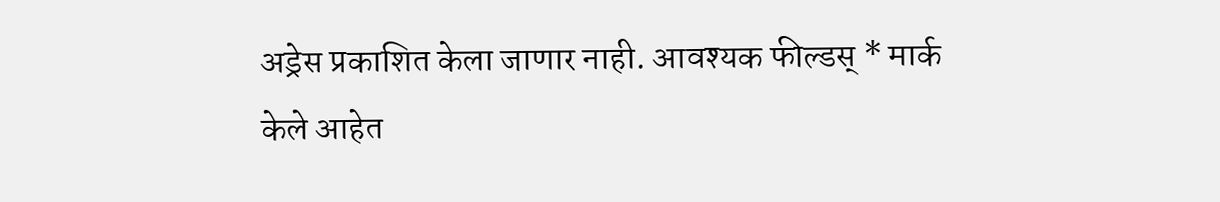अड्रेस प्रकाशित केला जाणार नाही. आवश्यक फील्डस् * मार्क केले आहेत